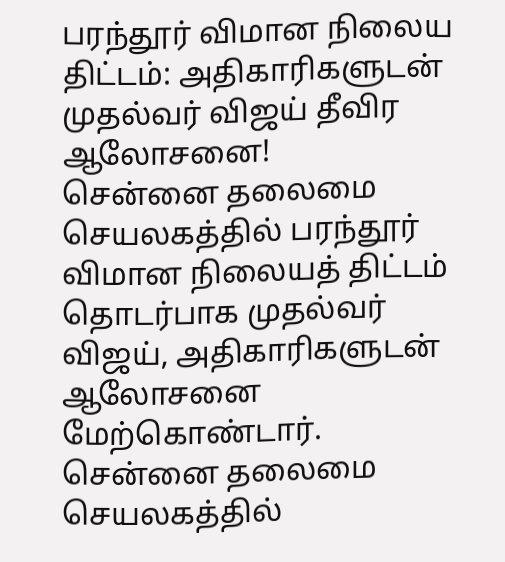பரந்தூர் விமான நிலைய திட்டம்: அதிகாரிகளுடன் முதல்வர் விஜய் தீவிர ஆலோசனை!
சென்னை தலைமை செயலகத்தில் பரந்தூர் விமான நிலையத் திட்டம் தொடர்பாக முதல்வர் விஜய், அதிகாரிகளுடன் ஆலோசனை மேற்கொண்டார்.
சென்னை தலைமை செயலகத்தில்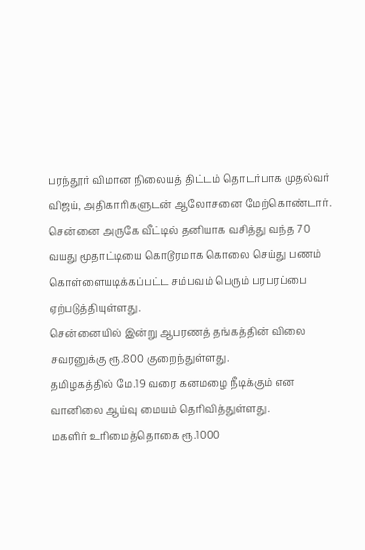பரந்தூர் விமான நிலையத் திட்டம் தொடர்பாக முதல்வர் விஜய், அதிகாரிகளுடன் ஆலோசனை மேற்கொண்டார்.
சென்னை அருகே வீட்டில் தனியாக வசித்து வந்த 70 வயது மூதாட்டியை கொடூரமாக கொலை செய்து பணம் கொள்ளையடிக்கப்பட்ட சம்பவம் பெரும் பரபரப்பை ஏற்படுத்தியுள்ளது.
சென்னையில் இன்று ஆபரணத் தங்கத்தின் விலை சவரனுக்கு ரூ.800 குறைந்துள்ளது.
தமிழகத்தில் மே.19 வரை கனமழை நீடிக்கும் என வானிலை ஆய்வு மையம் தெரிவித்துள்ளது.
மகளிர் உரிமைத்தொகை ரூ.1000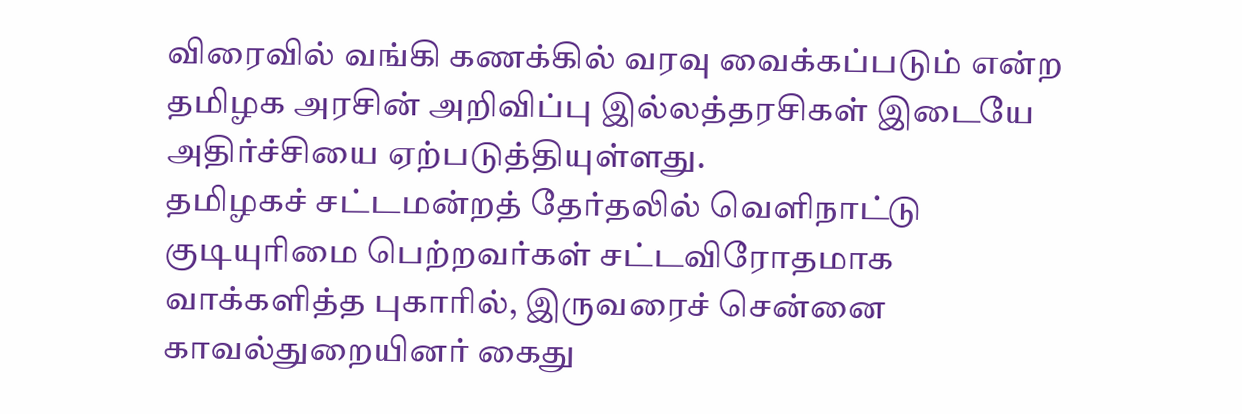விரைவில் வங்கி கணக்கில் வரவு வைக்கப்படும் என்ற தமிழக அரசின் அறிவிப்பு இல்லத்தரசிகள் இடையே அதிர்ச்சியை ஏற்படுத்தியுள்ளது.
தமிழகச் சட்டமன்றத் தேர்தலில் வெளிநாட்டு குடியுரிமை பெற்றவர்கள் சட்டவிரோதமாக வாக்களித்த புகாரில், இருவரைச் சென்னை காவல்துறையினர் கைது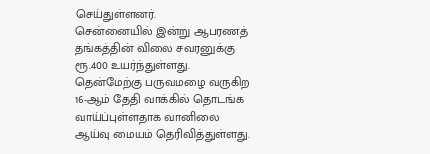செய்துள்ளனர்.
சென்னையில் இன்று ஆபரணத் தங்கத்தின் விலை சவரனுக்கு ரூ.400 உயர்ந்துள்ளது.
தென்மேற்கு பருவமழை வருகிற 16-ஆம் தேதி வாக்கில் தொடங்க வாய்ப்புள்ளதாக வானிலை ஆய்வு மையம் தெரிவித்துள்ளது.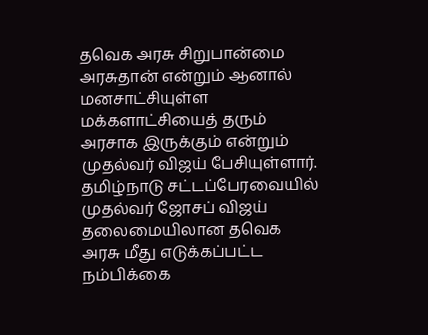தவெக அரசு சிறுபான்மை அரசுதான் என்றும் ஆனால் மனசாட்சியுள்ள மக்களாட்சியைத் தரும் அரசாக இருக்கும் என்றும் முதல்வர் விஜய் பேசியுள்ளார்.
தமிழ்நாடு சட்டப்பேரவையில் முதல்வர் ஜோசப் விஜய் தலைமையிலான தவெக அரசு மீது எடுக்கப்பட்ட நம்பிக்கை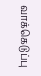வாக்கெடுப்பு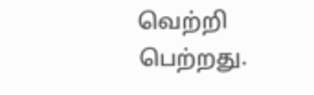வெற்றி பெற்றது.